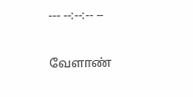--- --:--:-- --

வேளாண்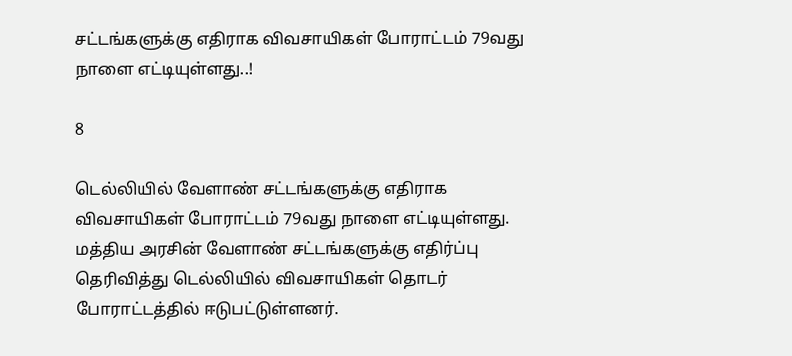சட்டங்களுக்கு எதிராக விவசாயிகள் போராட்டம் 79வது நாளை எட்டியுள்ளது..!

8

டெல்லியில் வேளாண் சட்டங்களுக்கு எதிராக விவசாயிகள் போராட்டம் 79வது நாளை எட்டியுள்ளது. மத்திய அரசின் வேளாண் சட்டங்களுக்கு எதிர்ப்பு தெரிவித்து டெல்லியில் விவசாயிகள் தொடர் போராட்டத்தில் ஈடுபட்டுள்ளனர்.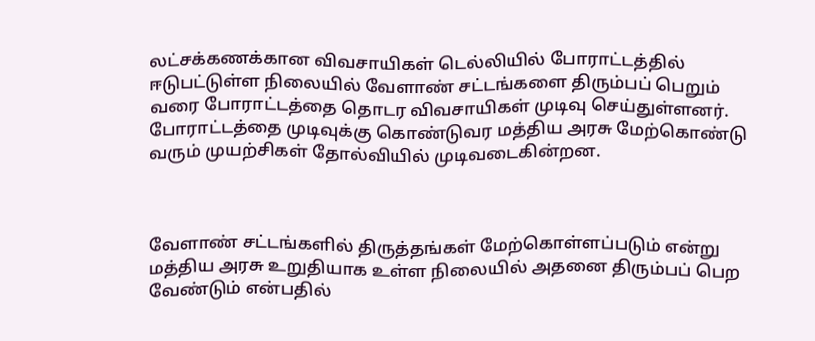லட்சக்கணக்கான விவசாயிகள் டெல்லியில் போராட்டத்தில் ஈடுபட்டுள்ள நிலையில் வேளாண் சட்டங்களை திரும்பப் பெறும் வரை போராட்டத்தை தொடர விவசாயிகள் முடிவு செய்துள்ளனர். போராட்டத்தை முடிவுக்கு கொண்டுவர மத்திய அரசு மேற்கொண்டு வரும் முயற்சிகள் தோல்வியில் முடிவடைகின்றன.



வேளாண் சட்டங்களில் திருத்தங்கள் மேற்கொள்ளப்படும் என்று மத்திய அரசு உறுதியாக உள்ள நிலையில் அதனை திரும்பப் பெற வேண்டும் என்பதில்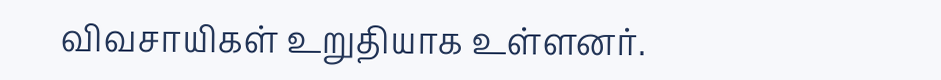விவசாயிகள் உறுதியாக உள்ளனர்.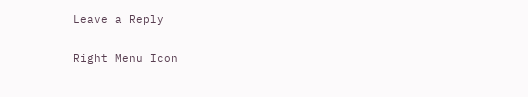Leave a Reply

Right Menu Icon